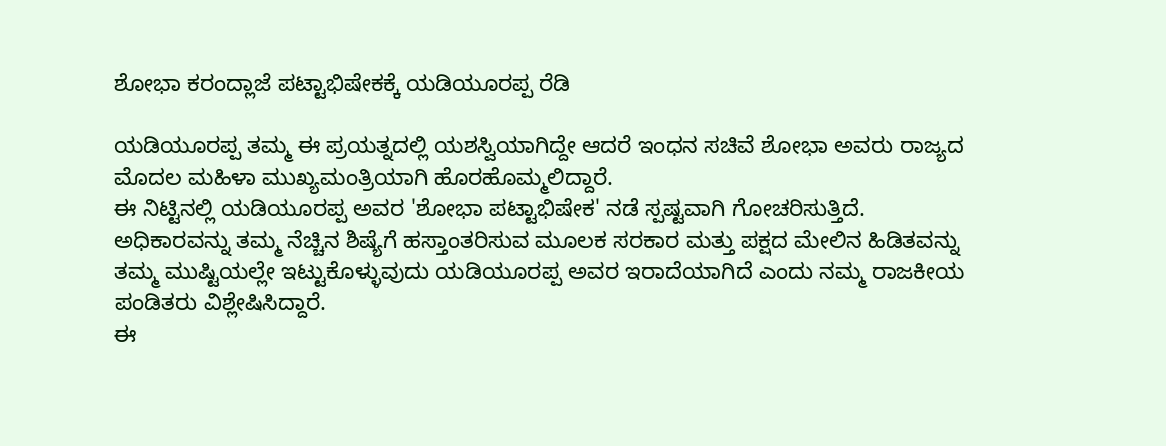ಶೋಭಾ ಕರಂದ್ಲಾಜೆ ಪಟ್ಟಾಭಿಷೇಕಕ್ಕೆ ಯಡಿಯೂರಪ್ಪ ರೆಡಿ

ಯಡಿಯೂರಪ್ಪ ತಮ್ಮ ಈ ಪ್ರಯತ್ನದಲ್ಲಿ ಯಶಸ್ವಿಯಾಗಿದ್ದೇ ಆದರೆ ಇಂಧನ ಸಚಿವೆ ಶೋಭಾ ಅವರು ರಾಜ್ಯದ ಮೊದಲ ಮಹಿಳಾ ಮುಖ್ಯಮಂತ್ರಿಯಾಗಿ ಹೊರಹೊಮ್ಮಲಿದ್ದಾರೆ.
ಈ ನಿಟ್ಟಿನಲ್ಲಿ ಯಡಿಯೂರಪ್ಪ ಅವರ 'ಶೋಭಾ ಪಟ್ಟಾಭಿಷೇಕ' ನಡೆ ಸ್ಪಷ್ಟವಾಗಿ ಗೋಚರಿಸುತ್ತಿದೆ. ಅಧಿಕಾರವನ್ನು ತಮ್ಮ ನೆಚ್ಚಿನ ಶಿಷ್ಯೆಗೆ ಹಸ್ತಾಂತರಿಸುವ ಮೂಲಕ ಸರಕಾರ ಮತ್ತು ಪಕ್ಷದ ಮೇಲಿನ ಹಿಡಿತವನ್ನು ತಮ್ಮ ಮುಷ್ಟಿಯಲ್ಲೇ ಇಟ್ಟುಕೊಳ್ಳುವುದು ಯಡಿಯೂರಪ್ಪ ಅವರ ಇರಾದೆಯಾಗಿದೆ ಎಂದು ನಮ್ಮ ರಾಜಕೀಯ ಪಂಡಿತರು ವಿಶ್ಲೇಷಿಸಿದ್ದಾರೆ.
ಈ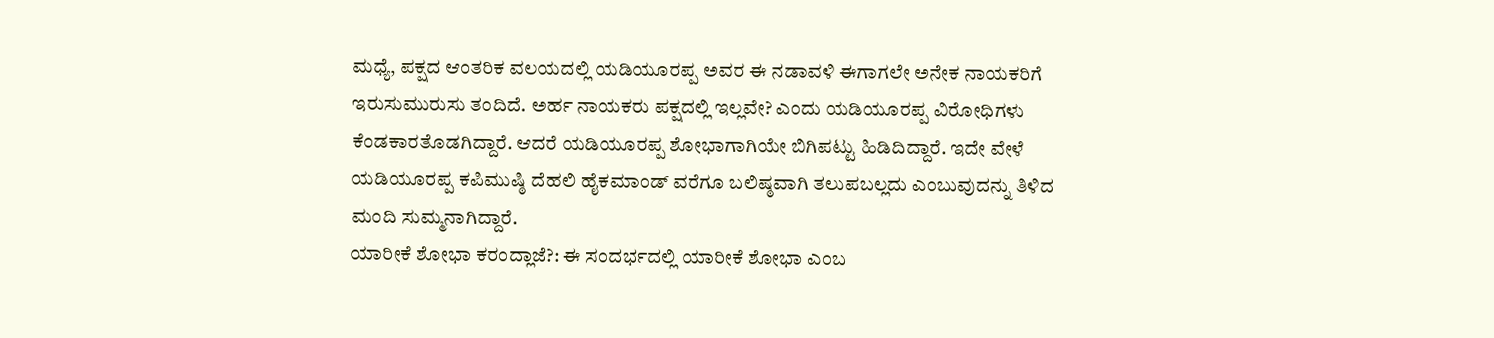ಮಧ್ಯೆ, ಪಕ್ಷದ ಆಂತರಿಕ ವಲಯದಲ್ಲಿ ಯಡಿಯೂರಪ್ಪ ಅವರ ಈ ನಡಾವಳಿ ಈಗಾಗಲೇ ಅನೇಕ ನಾಯಕರಿಗೆ ಇರುಸುಮುರುಸು ತಂದಿದೆ. ಅರ್ಹ ನಾಯಕರು ಪಕ್ಷದಲ್ಲಿ ಇಲ್ಲವೇ? ಎಂದು ಯಡಿಯೂರಪ್ಪ ವಿರೋಧಿಗಳು ಕೆಂಡಕಾರತೊಡಗಿದ್ದಾರೆ. ಆದರೆ ಯಡಿಯೂರಪ್ಪ ಶೋಭಾಗಾಗಿಯೇ ಬಿಗಿಪಟ್ಟು ಹಿಡಿದಿದ್ದಾರೆ. ಇದೇ ವೇಳೆ ಯಡಿಯೂರಪ್ಪ ಕಪಿಮುಷ್ಠಿ ದೆಹಲಿ ಹೈಕಮಾಂಡ್ ವರೆಗೂ ಬಲಿಷ್ಠವಾಗಿ ತಲುಪಬಲ್ಲದು ಎಂಬುವುದನ್ನು ತಿಳಿದ ಮಂದಿ ಸುಮ್ಮನಾಗಿದ್ದಾರೆ.
ಯಾರೀಕೆ ಶೋಭಾ ಕರಂದ್ಲಾಜೆ?: ಈ ಸಂದರ್ಭದಲ್ಲಿ ಯಾರೀಕೆ ಶೋಭಾ ಎಂಬ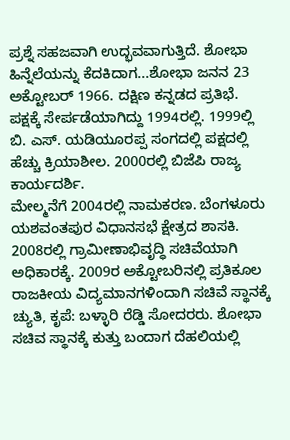ಪ್ರಶ್ನೆ ಸಹಜವಾಗಿ ಉದ್ಭವವಾಗುತ್ತಿದೆ. ಶೋಭಾ ಹಿನ್ನೆಲೆಯನ್ನು ಕೆದಕಿದಾಗ...ಶೋಭಾ ಜನನ 23 ಅಕ್ಟೋಬರ್ 1966. ದಕ್ಷಿಣ ಕನ್ನಡದ ಪ್ರತಿಭೆ. ಪಕ್ಷಕ್ಕೆ ಸೇರ್ಪಡೆಯಾಗಿದ್ದು 1994ರಲ್ಲಿ. 1999ಲ್ಲಿ ಬಿ. ಎಸ್. ಯಡಿಯೂರಪ್ಪ ಸಂಗದಲ್ಲಿ ಪಕ್ಷದಲ್ಲಿ ಹೆಚ್ಚು ಕ್ರಿಯಾಶೀಲ. 2000ರಲ್ಲಿ ಬಿಜೆಪಿ ರಾಜ್ಯ ಕಾರ್ಯದರ್ಶಿ.
ಮೇಲ್ಮನೆಗೆ 2004ರಲ್ಲಿ ನಾಮಕರಣ. ಬೆಂಗಳೂರು ಯಶವಂತಪುರ ವಿಧಾನಸಭೆ ಕ್ಷೇತ್ರದ ಶಾಸಕಿ. 2008ರಲ್ಲಿ ಗ್ರಾಮೀಣಾಭಿವೃದ್ಧಿ ಸಚಿವೆಯಾಗಿ ಅಧಿಕಾರಕ್ಕೆ. 2009ರ ಅಕ್ಟೋಬರಿನಲ್ಲಿ ಪ್ರತಿಕೂಲ ರಾಜಕೀಯ ವಿದ್ಯಮಾನಗಳಿಂದಾಗಿ ಸಚಿವೆ ಸ್ಥಾನಕ್ಕೆ ಚ್ಯುತಿ, ಕೃಪೆ: ಬಳ್ಳಾರಿ ರೆಡ್ಡಿ ಸೋದರರು. ಶೋಭಾ ಸಚಿವ ಸ್ಥಾನಕ್ಕೆ ಕುತ್ತು ಬಂದಾಗ ದೆಹಲಿಯಲ್ಲಿ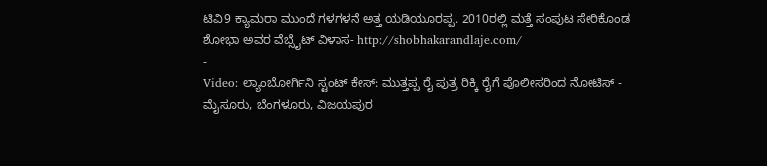ಟಿವಿ9 ಕ್ಯಾಮರಾ ಮುಂದೆ ಗಳಗಳನೆ ಅತ್ತ ಯಡಿಯೂರಪ್ಪ. 2010ರಲ್ಲಿ ಮತ್ತೆ ಸಂಪುಟ ಸೇರಿಕೊಂಡ ಶೋಭಾ ಅವರ ವೆಬ್ಸೈಟ್ ವಿಳಾಸ- http://shobhakarandlaje.com/
-
Video: ಲ್ಯಾಂಬೋರ್ಗಿನಿ ಸ್ಟಂಟ್ ಕೇಸ್: ಮುತ್ತಪ್ಪ ರೈ ಪುತ್ರ ರಿಕ್ಕಿ ರೈಗೆ ಪೊಲೀಸರಿಂದ ನೋಟಿಸ್ -
ಮೈಸೂರು, ಬೆಂಗಳೂರು, ವಿಜಯಪುರ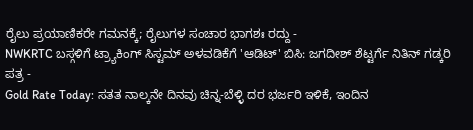ರೈಲು ಪ್ರಯಾಣಿಕರೇ ಗಮನಕ್ಕೆ; ರೈಲುಗಳ ಸಂಚಾರ ಭಾಗಶಃ ರದ್ದು -
NWKRTC ಬಸ್ಗಳಿಗೆ ಟ್ರ್ಯಾಕಿಂಗ್ ಸಿಸ್ಟಮ್ ಅಳವಡಿಕೆಗೆ 'ಆಡಿಟ್' ಬಿಸಿ: ಜಗದೀಶ್ ಶೆಟ್ಟರ್ಗೆ ನಿತಿನ್ ಗಡ್ಕರಿ ಪತ್ರ -
Gold Rate Today: ಸತತ ನಾಲ್ಕನೇ ದಿನವು ಚಿನ್ನ-ಬೆಳ್ಳಿ ದರ ಭರ್ಜರಿ ಇಳಿಕೆ, ಇಂದಿನ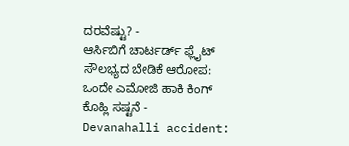ದರವೆಷ್ಟು? -
ಆರ್ಸಿಬಿಗೆ ಚಾರ್ಟರ್ಡ್ ಫ್ಲೈಟ್ ಸೌಲಭ್ಯದ ಬೇಡಿಕೆ ಆರೋಪ: ಒಂದೇ ಎಮೋಜಿ ಹಾಕಿ ಕಿಂಗ್ ಕೊಹ್ಲಿ ಸಷ್ಟನೆ -
Devanahalli accident: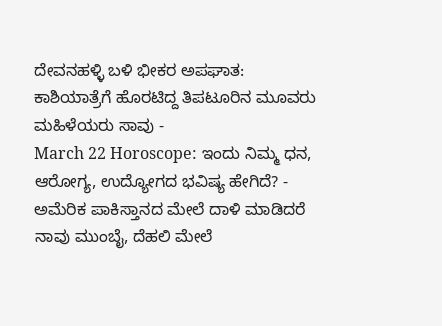ದೇವನಹಳ್ಳಿ ಬಳಿ ಭೀಕರ ಅಪಘಾತ: ಕಾಶಿಯಾತ್ರೆಗೆ ಹೊರಟಿದ್ದ ತಿಪಟೂರಿನ ಮೂವರು ಮಹಿಳೆಯರು ಸಾವು -
March 22 Horoscope: ಇಂದು ನಿಮ್ಮ ಧನ, ಆರೋಗ್ಯ, ಉದ್ಯೋಗದ ಭವಿಷ್ಯ ಹೇಗಿದೆ? -
ಅಮೆರಿಕ ಪಾಕಿಸ್ತಾನದ ಮೇಲೆ ದಾಳಿ ಮಾಡಿದರೆ ನಾವು ಮುಂಬೈ, ದೆಹಲಿ ಮೇಲೆ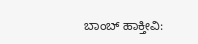ಬಾಂಬ್ ಹಾಕ್ತೀವಿ: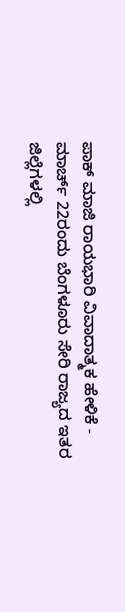ಪಾಕ್ ಮಾಜಿ ರಾಯಭಾರಿ ವಿವಾದಾತ್ಮಕ ಹೇಳಿಕೆ -
ಮಾರ್ಚ್ 22ರಂದು ಬೆಂಗಳೂರು ಸೇರಿ ರಾಜ್ಯದ ಇತರ ಜಿಲ್ಲೆಗಳಲ್ಲಿ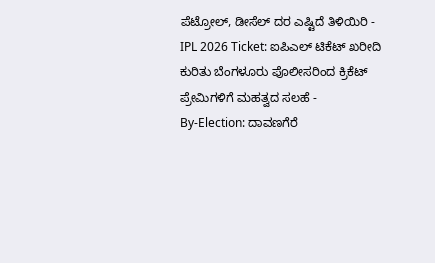ಪೆಟ್ರೋಲ್, ಡೀಸೆಲ್ ದರ ಎಷ್ಟಿದೆ ತಿಳಿಯಿರಿ -
IPL 2026 Ticket: ಐಪಿಎಲ್ ಟಿಕೆಟ್ ಖರೀದಿ ಕುರಿತು ಬೆಂಗಳೂರು ಪೊಲೀಸರಿಂದ ಕ್ರಿಕೆಟ್ ಪ್ರೇಮಿಗಳಿಗೆ ಮಹತ್ವದ ಸಲಹೆ -
By-Election: ದಾವಣಗೆರೆ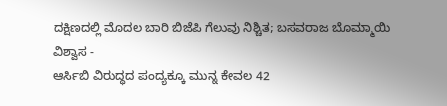ದಕ್ಷಿಣದಲ್ಲಿ ಮೊದಲ ಬಾರಿ ಬಿಜೆಪಿ ಗೆಲುವು ನಿಶ್ಚಿತ; ಬಸವರಾಜ ಬೊಮ್ಮಾಯಿ ವಿಶ್ವಾಸ -
ಆರ್ಸಿಬಿ ವಿರುದ್ಧದ ಪಂದ್ಯಕ್ಕೂ ಮುನ್ನ ಕೇವಲ 42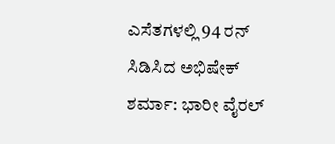ಎಸೆತಗಳಲ್ಲಿ 94 ರನ್ ಸಿಡಿಸಿದ ಅಭಿಷೇಕ್ ಶರ್ಮಾ: ಭಾರೀ ವೈರಲ್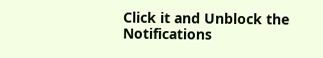Click it and Unblock the Notifications